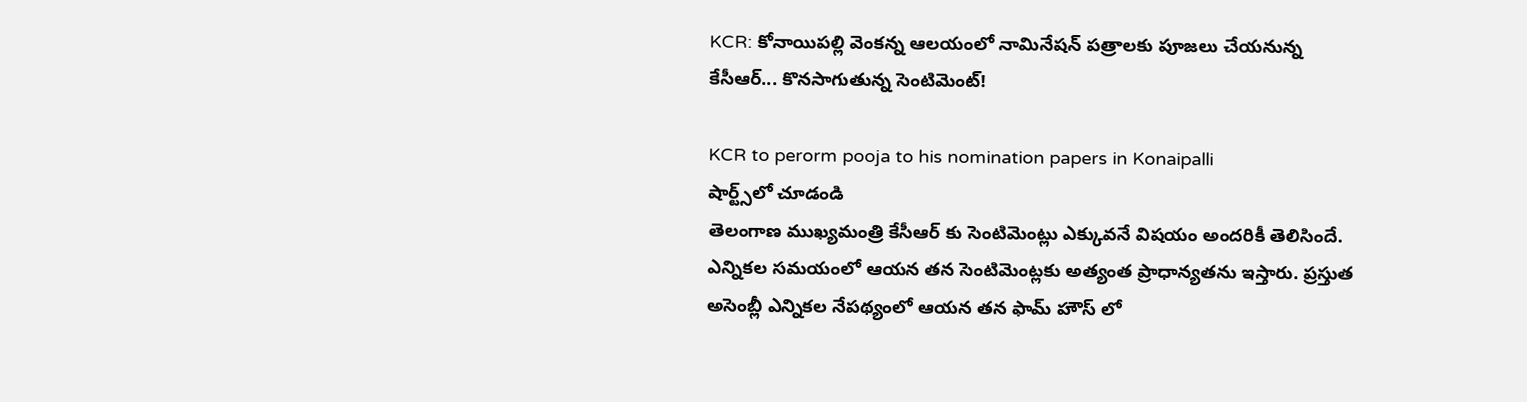KCR: కోనాయిపల్లి వెంకన్న ఆలయంలో నామినేషన్ పత్రాలకు పూజలు చేయనున్న కేసీఆర్... కొనసాగుతున్న సెంటిమెంట్!

KCR to perorm pooja to his nomination papers in Konaipalli
షార్ట్స్‌లో చూడండి
తెలంగాణ ముఖ్యమంత్రి కేసీఆర్ కు సెంటిమెంట్లు ఎక్కువనే విషయం అందరికీ తెలిసిందే. ఎన్నికల సమయంలో ఆయన తన సెంటిమెంట్లకు అత్యంత ప్రాధాన్యతను ఇస్తారు. ప్రస్తుత అసెంబ్లీ ఎన్నికల నేపథ్యంలో ఆయన తన ఫామ్ హౌస్ లో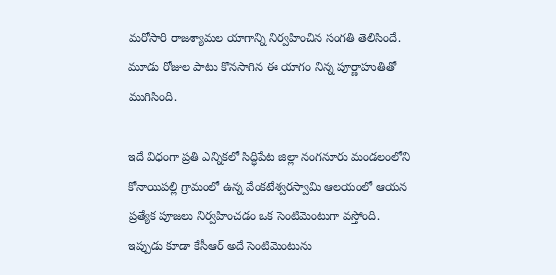మరోసారి రాజశ్యామల యాగాన్ని నిర్వహించిన సంగతి తెలిసిందే. మూడు రోజుల పాటు కొనసాగిన ఈ యాగం నిన్న పూర్ణాహుతితో ముగిసింది.

ఇదే విధంగా ప్రతి ఎన్నికలో సిద్ధిపేట జిల్లా నంగనూరు మండలంలోని కోనాయిపల్లి గ్రామంలో ఉన్న వేంకటేశ్వరస్వామి ఆలయంలో ఆయన ప్రత్యేక పూజలు నిర్వహించడం ఒక సెంటిమెంటుగా వస్తోంది. ఇప్పుడు కూడా కేసీఆర్ అదే సెంటిమెంటును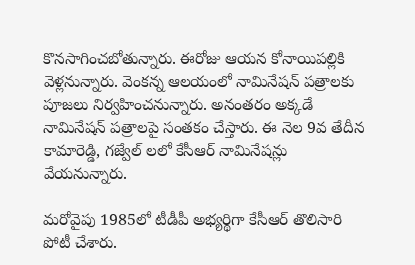కొనసాగించబోతున్నారు. ఈరోజు ఆయన కోనాయిపల్లికి వెళ్లనున్నారు. వెంకన్న ఆలయంలో నామినేషన్ పత్రాలకు పూజలు నిర్వహించనున్నారు. అనంతరం అక్కడే నామినేషన్ పత్రాలపై సంతకం చేస్తారు. ఈ నెల 9వ తేదీన కామారెడ్డి, గజ్వేల్ లలో కేసీఆర్ నామినేషన్లు వేయనున్నారు.

మరోవైపు 1985లో టీడీపీ అభ్యర్థిగా కేసీఆర్ తొలిసారి పోటీ చేశారు.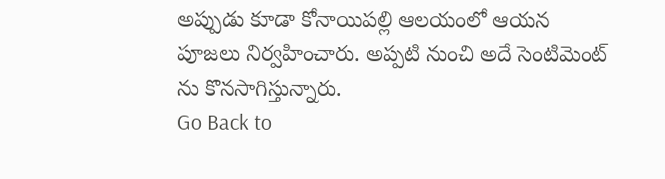అప్పుడు కూడా కోనాయిపల్లి ఆలయంలో ఆయన పూజలు నిర్వహించారు. అప్పటి నుంచి అదే సెంటిమెంట్ ను కొనసాగిస్తున్నారు.
Go Back to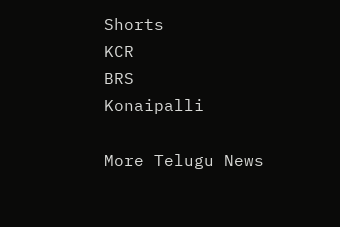Shorts
KCR
BRS
Konaipalli

More Telugu News